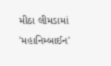મીઠા લીમડામાં 'મહાનિમ્બાઈન'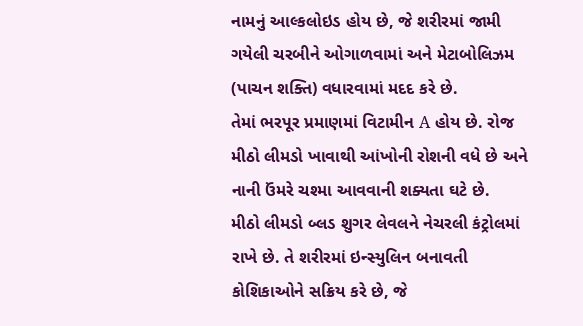નામનું આલ્કલોઇડ હોય છે, જે શરીરમાં જામી ગયેલી ચરબીને ઓગાળવામાં અને મેટાબોલિઝમ (પાચન શક્તિ) વધારવામાં મદદ કરે છે.
તેમાં ભરપૂર પ્રમાણમાં વિટામીન A હોય છે. રોજ મીઠો લીમડો ખાવાથી આંખોની રોશની વધે છે અને નાની ઉંમરે ચશ્મા આવવાની શક્યતા ઘટે છે.
મીઠો લીમડો બ્લડ શુગર લેવલને નેચરલી કંટ્રોલમાં રાખે છે. તે શરીરમાં ઇન્સ્યુલિન બનાવતી કોશિકાઓને સક્રિય કરે છે, જે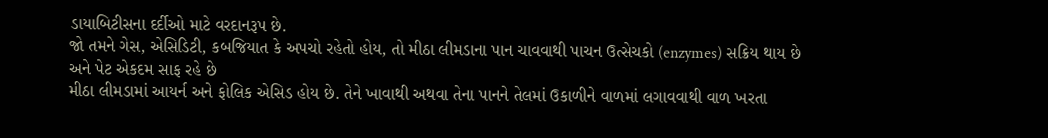ડાયાબિટીસના દર્દીઓ માટે વરદાનરૂપ છે.
જો તમને ગેસ, એસિડિટી, કબજિયાત કે અપચો રહેતો હોય, તો મીઠા લીમડાના પાન ચાવવાથી પાચન ઉત્સેચકો (enzymes) સક્રિય થાય છે અને પેટ એકદમ સાફ રહે છે
મીઠા લીમડામાં આયર્ન અને ફોલિક એસિડ હોય છે. તેને ખાવાથી અથવા તેના પાનને તેલમાં ઉકાળીને વાળમાં લગાવવાથી વાળ ખરતા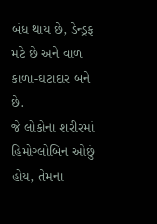બંધ થાય છે, ડેન્ડ્રફ મટે છે અને વાળ કાળા-ઘટાદાર બને છે.
જે લોકોના શરીરમાં હિમોગ્લોબિન ઓછું હોય, તેમના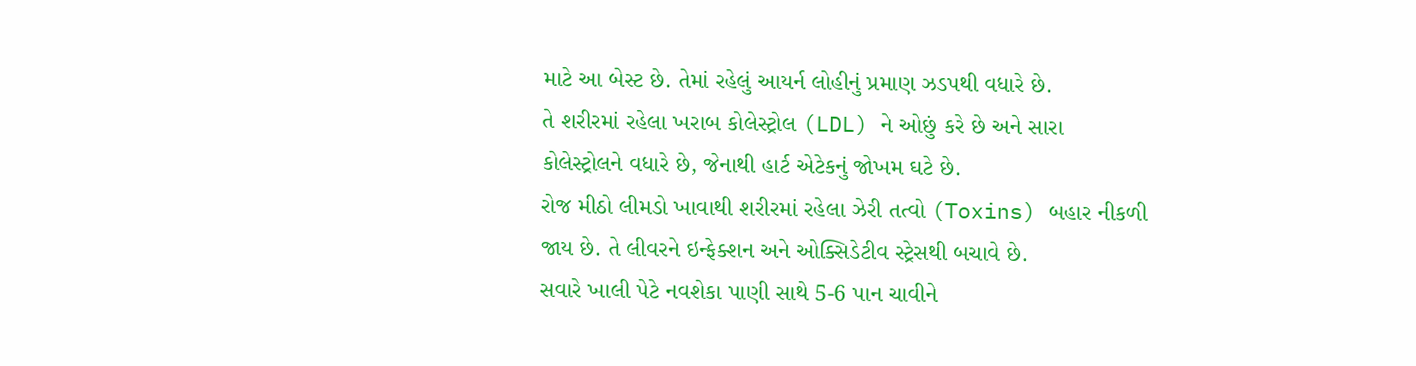માટે આ બેસ્ટ છે. તેમાં રહેલું આયર્ન લોહીનું પ્રમાણ ઝડપથી વધારે છે.
તે શરીરમાં રહેલા ખરાબ કોલેસ્ટ્રોલ (LDL) ને ઓછું કરે છે અને સારા કોલેસ્ટ્રોલને વધારે છે, જેનાથી હાર્ટ એટેકનું જોખમ ઘટે છે.
રોજ મીઠો લીમડો ખાવાથી શરીરમાં રહેલા ઝેરી તત્વો (Toxins) બહાર નીકળી જાય છે. તે લીવરને ઇન્ફેક્શન અને ઓક્સિડેટીવ સ્ટ્રેસથી બચાવે છે.
સવારે ખાલી પેટે નવશેકા પાણી સાથે 5-6 પાન ચાવીને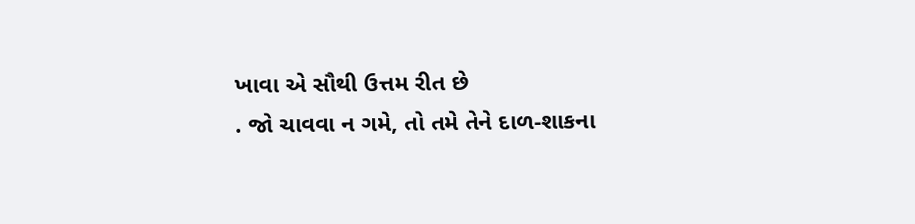ખાવા એ સૌથી ઉત્તમ રીત છે
. જો ચાવવા ન ગમે, તો તમે તેને દાળ-શાકના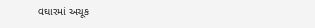વઘારમાં અચૂક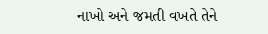નાખો અને જમતી વખતે તેને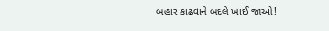બહાર કાઢવાને બદલે ખાઈ જાઓ!